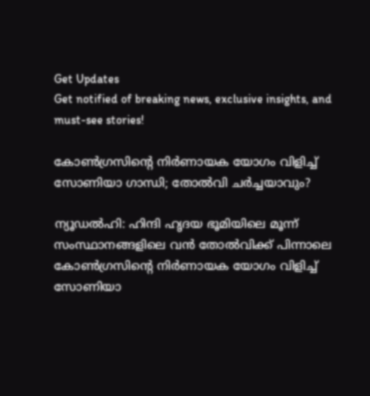Get Updates
Get notified of breaking news, exclusive insights, and must-see stories!

കോണ്‍ഗ്രസിന്റെ നിര്‍ണായക യോഗം വിളിച്ച് സോണിയാ ഗാന്ധി; തോല്‍വി ചര്‍ച്ചയാവും?

ന്യൂഡല്‍ഹി: ഹിന്ദി ഹൃദയ ഭൂമിയിലെ മൂന്ന് സംസ്ഥാനങ്ങളിലെ വന്‍ തോല്‍വിക്ക് പിന്നാലെ കോണ്‍ഗ്രസിന്റെ നിര്‍ണായക യോഗം വിളിച്ച് സോണിയാ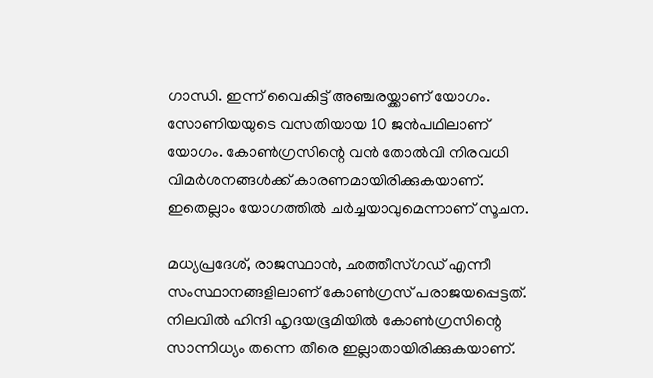ഗാന്ധി. ഇന്ന് വൈകിട്ട് അഞ്ചരയ്ക്കാണ് യോഗം. സോണിയയുടെ വസതിയായ 10 ജന്‍പഥിലാണ് യോഗം. കോണ്‍ഗ്രസിന്റെ വന്‍ തോല്‍വി നിരവധി വിമര്‍ശനങ്ങള്‍ക്ക് കാരണമായിരിക്കുകയാണ്. ഇതെല്ലാം യോഗത്തില്‍ ചര്‍ച്ചയാവുമെന്നാണ് സൂചന.

മധ്യപ്രദേശ്, രാജസ്ഥാന്‍, ഛത്തീസ്ഗഡ് എന്നീ സംസ്ഥാനങ്ങളിലാണ് കോണ്‍ഗ്രസ് പരാജയപ്പെട്ടത്. നിലവില്‍ ഹിന്ദി ഹൃദയഭൂമിയില്‍ കോണ്‍ഗ്രസിന്റെ സാന്നിധ്യം തന്നെ തീരെ ഇല്ലാതായിരിക്കുകയാണ്.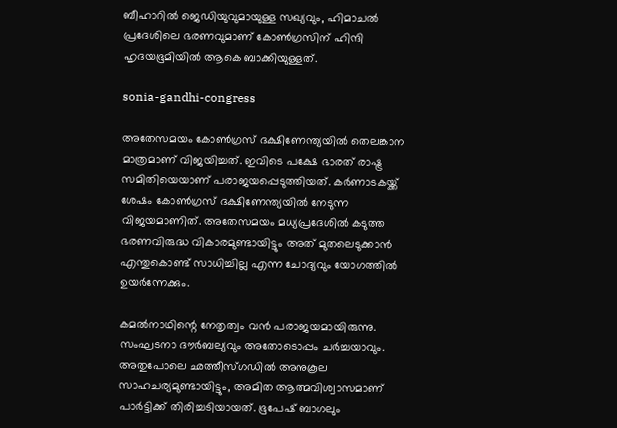ബീഹാറില്‍ ജെഡിയുവുമായുള്ള സഖ്യവും, ഹിമാചല്‍ പ്രദേശിലെ ഭരണവുമാണ് കോണ്‍ഗ്രസിന് ഹിന്ദി ഹൃദയഭൂമിയില്‍ ആകെ ബാക്കിയുള്ളത്.

sonia-gandhi-congress

അതേസമയം കോണ്‍ഗ്രസ് ദക്ഷിണേന്ത്യയില്‍ തെലങ്കാന മാത്രമാണ് വിജയിച്ചത്. ഇവിടെ പക്ഷേ ഭാരത് രാഷ്ട്ര സമിതിയെയാണ് പരാജയപ്പെടുത്തിയത്. കര്‍ണാടകയ്ക്ക് ശേഷം കോണ്‍ഗ്രസ് ദക്ഷിണേന്ത്യയില്‍ നേടുന്ന വിജയമാണിത്. അതേസമയം മധ്യപ്രദേശില്‍ കടുത്ത ഭരണവിരുദ്ധ വികാരമുണ്ടായിട്ടും അത് മുതലെടുക്കാന്‍ എന്തുകൊണ്ട് സാധിച്ചില്ല എന്ന ചോദ്യവും യോഗത്തില്‍ ഉയര്‍ന്നേക്കും.

കമല്‍നാഥിന്റെ നേതൃത്വം വന്‍ പരാജയമായിരുന്നു. സംഘടനാ ദൗര്‍ബല്യവും അതോടൊപ്പം ചര്‍ച്ചയാവും. അതുപോലെ ഛത്തീസ്ഗഡില്‍ അനുകൂല സാഹചര്യമുണ്ടായിട്ടും, അമിത ആത്മവിശ്വാസമാണ് പാര്‍ട്ടിക്ക് തിരിച്ചടിയായത്. ഭൂപേഷ് ബാഗലും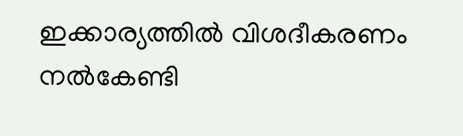ഇക്കാര്യത്തില്‍ വിശദീകരണം നല്‍കേണ്ടി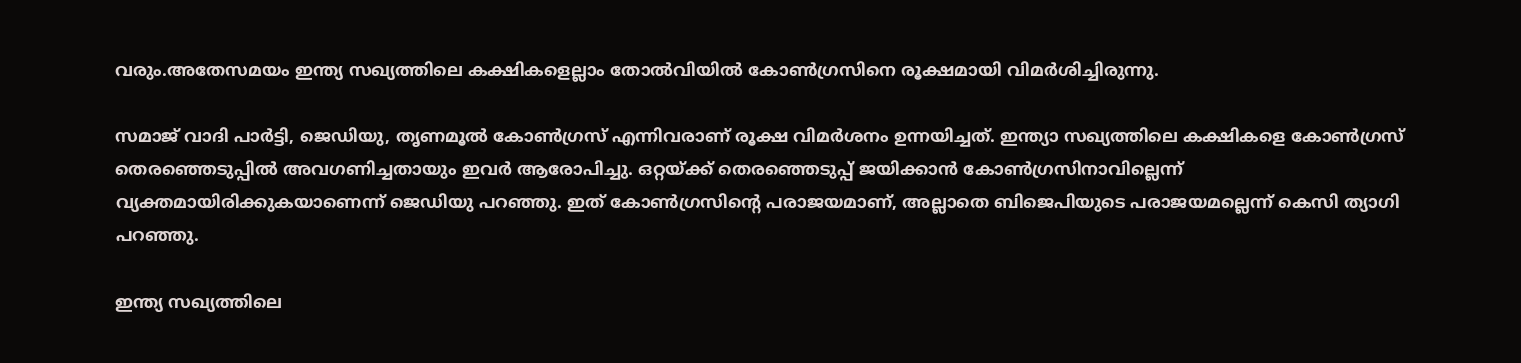വരും.അതേസമയം ഇന്ത്യ സഖ്യത്തിലെ കക്ഷികളെല്ലാം തോല്‍വിയില്‍ കോണ്‍ഗ്രസിനെ രൂക്ഷമായി വിമര്‍ശിച്ചിരുന്നു.

സമാജ് വാദി പാര്‍ട്ടി, ജെഡിയു, തൃണമൂല്‍ കോണ്‍ഗ്രസ് എന്നിവരാണ് രൂക്ഷ വിമര്‍ശനം ഉന്നയിച്ചത്. ഇന്ത്യാ സഖ്യത്തിലെ കക്ഷികളെ കോണ്‍ഗ്രസ് തെരഞ്ഞെടുപ്പില്‍ അവഗണിച്ചതായും ഇവര്‍ ആരോപിച്ചു. ഒറ്റയ്ക്ക് തെരഞ്ഞെടുപ്പ് ജയിക്കാന്‍ കോണ്‍ഗ്രസിനാവില്ലെന്ന് വ്യക്തമായിരിക്കുകയാണെന്ന് ജെഡിയു പറഞ്ഞു. ഇത് കോണ്‍ഗ്രസിന്റെ പരാജയമാണ്, അല്ലാതെ ബിജെപിയുടെ പരാജയമല്ലെന്ന് കെസി ത്യാഗി പറഞ്ഞു.

ഇന്ത്യ സഖ്യത്തിലെ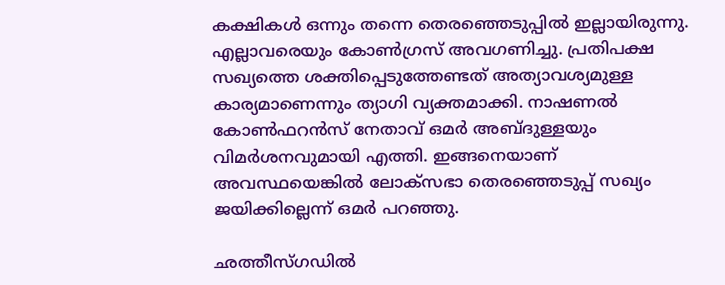കക്ഷികള്‍ ഒന്നും തന്നെ തെരഞ്ഞെടുപ്പില്‍ ഇല്ലായിരുന്നു. എല്ലാവരെയും കോണ്‍ഗ്രസ് അവഗണിച്ചു. പ്രതിപക്ഷ സഖ്യത്തെ ശക്തിപ്പെടുത്തേണ്ടത് അത്യാവശ്യമുള്ള കാര്യമാണെന്നും ത്യാഗി വ്യക്തമാക്കി. നാഷണല്‍ കോണ്‍ഫറന്‍സ് നേതാവ് ഒമര്‍ അബ്ദുള്ളയും വിമര്‍ശനവുമായി എത്തി. ഇങ്ങനെയാണ് അവസ്ഥയെങ്കില്‍ ലോക്‌സഭാ തെരഞ്ഞെടുപ്പ് സഖ്യം ജയിക്കില്ലെന്ന് ഒമര്‍ പറഞ്ഞു.

ഛത്തീസ്ഗഡില്‍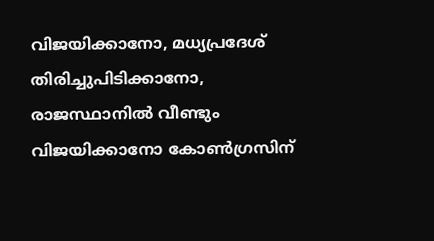വിജയിക്കാനോ, മധ്യപ്രദേശ് തിരിച്ചുപിടിക്കാനോ, രാജസ്ഥാനില്‍ വീണ്ടും വിജയിക്കാനോ കോണ്‍ഗ്രസിന്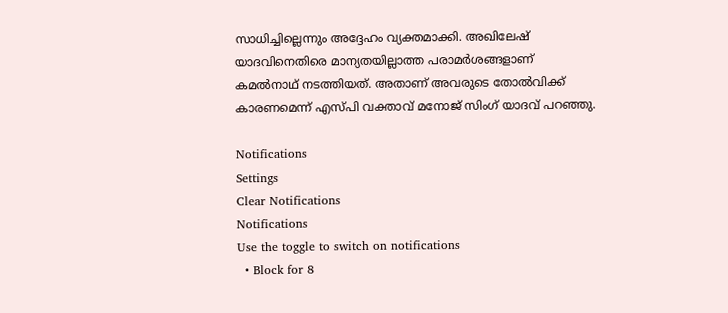സാധിച്ചില്ലെന്നും അദ്ദേഹം വ്യക്തമാക്കി. അഖിലേഷ് യാദവിനെതിരെ മാന്യതയില്ലാത്ത പരാമര്‍ശങ്ങളാണ് കമല്‍നാഥ് നടത്തിയത്. അതാണ് അവരുടെ തോല്‍വിക്ക് കാരണമെന്ന് എസ്പി വക്താവ് മനോജ് സിംഗ് യാദവ് പറഞ്ഞു.

Notifications
Settings
Clear Notifications
Notifications
Use the toggle to switch on notifications
  • Block for 8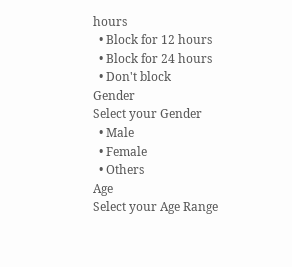hours
  • Block for 12 hours
  • Block for 24 hours
  • Don't block
Gender
Select your Gender
  • Male
  • Female
  • Others
Age
Select your Age Range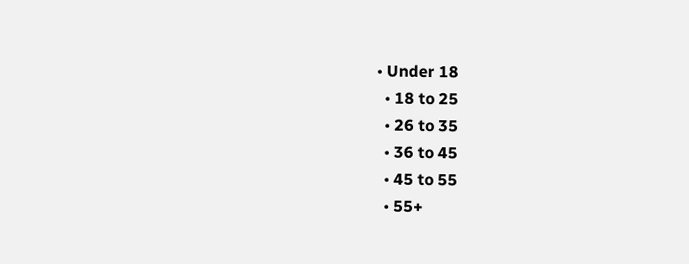• Under 18
  • 18 to 25
  • 26 to 35
  • 36 to 45
  • 45 to 55
  • 55+